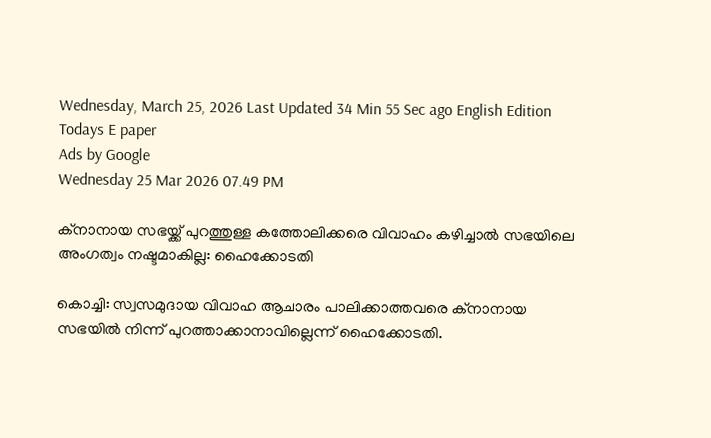Wednesday, March 25, 2026 Last Updated 34 Min 55 Sec ago English Edition
Todays E paper
Ads by Google
Wednesday 25 Mar 2026 07.49 PM

ക്‌നാനായ സഭയ്ക്ക് പുറത്തുള്ള കത്തോലിക്കരെ വിവാഹം കഴിച്ചാല്‍ സഭയിലെ അംഗത്വം നഷ്ടമാകില്ല: ഹൈക്കോടതി

കൊച്ചി: സ്വസമുദായ വിവാഹ ആചാരം പാലിക്കാത്തവരെ ക്നാനായ സഭയില്‍ നിന്ന് പുറത്താക്കാനാവില്ലെന്ന് ഹൈക്കോടതി.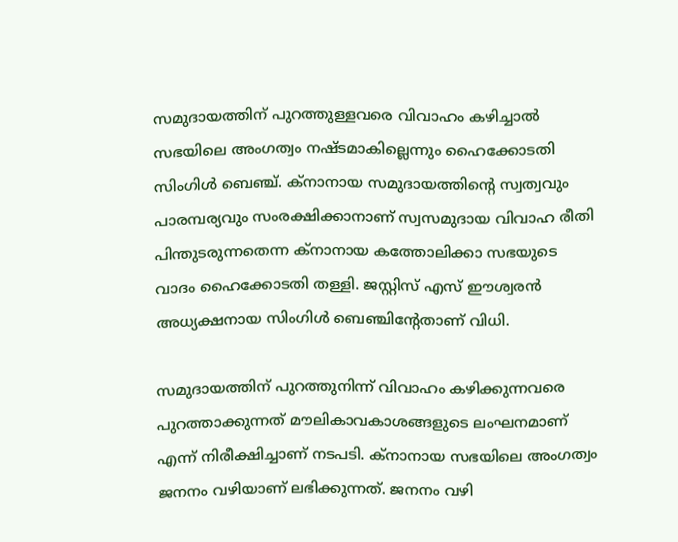സമുദായത്തിന് പുറത്തുള്ളവരെ വിവാഹം കഴിച്ചാല്‍ സഭയിലെ അംഗത്വം നഷ്ടമാകില്ലെന്നും ഹൈക്കോടതി സിംഗിള്‍ ബെഞ്ച്. ക്നാനായ സമുദായത്തിന്റെ സ്വത്വവും പാരമ്പര്യവും സംരക്ഷിക്കാനാണ് സ്വസമുദായ വിവാഹ രീതി പിന്തുടരുന്നതെന്ന ക്നാനായ കത്തോലിക്കാ സഭയുടെ വാദം ഹൈക്കോടതി തള്ളി. ജസ്റ്റിസ് എസ് ഈശ്വരന്‍ അധ്യക്ഷനായ സിംഗിള്‍ ബെഞ്ചിന്റേതാണ് വിധി.

സമുദായത്തിന് പുറത്തുനിന്ന് വിവാഹം കഴിക്കുന്നവരെ പുറത്താക്കുന്നത് മൗലികാവകാശങ്ങളുടെ ലംഘനമാണ് എന്ന് നിരീക്ഷിച്ചാണ് നടപടി. ക്നാനായ സഭയിലെ അംഗത്വം ജനനം വഴിയാണ് ലഭിക്കുന്നത്. ജനനം വഴി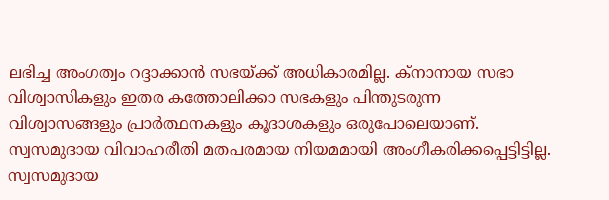ലഭിച്ച അംഗത്വം റദ്ദാക്കാന്‍ സഭയ്ക്ക് അധികാരമില്ല. ക്നാനായ സഭാ വിശ്വാസികളും ഇതര കത്തോലിക്കാ സഭകളും പിന്തുടരുന്ന വിശ്വാസങ്ങളും പ്രാര്‍ത്ഥനകളും കൂദാശകളും ഒരുപോലെയാണ്. സ്വസമുദായ വിവാഹരീതി മതപരമായ നിയമമായി അംഗീകരിക്കപ്പെട്ടിട്ടില്ല. സ്വസമുദായ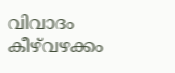വിവാദം കീഴ്‌വഴക്കം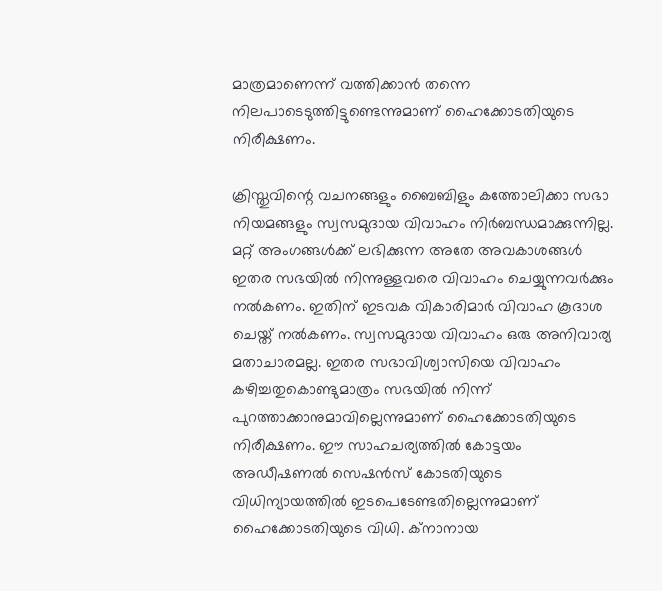മാത്രമാണെന്ന് വത്തിക്കാന്‍ തന്നെ നിലപാടെടുത്തിട്ടുണ്ടെന്നുമാണ് ഹൈക്കോടതിയുടെ നിരീക്ഷണം.

ക്രിസ്തുവിന്റെ വചനങ്ങളും ബൈബിളും കത്തോലിക്കാ സഭാ നിയമങ്ങളും സ്വസമുദായ വിവാഹം നിര്‍ബന്ധമാക്കുന്നില്ല. മറ്റ് അംഗങ്ങള്‍ക്ക് ലഭിക്കുന്ന അതേ അവകാശങ്ങള്‍ ഇതര സഭയില്‍ നിന്നുള്ളവരെ വിവാഹം ചെയ്യുന്നവര്‍ക്കും നല്‍കണം. ഇതിന് ഇടവക വികാരിമാര്‍ വിവാഹ കൂദാശ ചെയ്ത് നല്‍കണം. സ്വസമുദായ വിവാഹം ഒരു അനിവാര്യ മതാചാരമല്ല. ഇതര സഭാവിശ്വാസിയെ വിവാഹം കഴിച്ചതുകൊണ്ടുമാത്രം സഭയില്‍ നിന്ന് പുറത്താക്കാനുമാവില്ലെന്നുമാണ് ഹൈക്കോടതിയുടെ നിരീക്ഷണം. ഈ സാഹചര്യത്തില്‍ കോട്ടയം അഡീഷണല്‍ സെഷന്‍സ് കോടതിയുടെ വിധിന്യായത്തില്‍ ഇടപെടേണ്ടതില്ലെന്നുമാണ് ഹൈക്കോടതിയുടെ വിധി. ക്നാനായ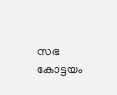സഭ കോട്ടയം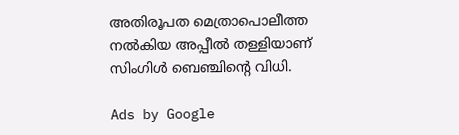അതിരൂപത മെത്രാപൊലീത്ത നല്‍കിയ അപ്പീല്‍ തള്ളിയാണ് സിംഗിള്‍ ബെഞ്ചിന്റെ വിധി.

Ads by Google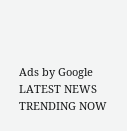Ads by Google
LATEST NEWS
TRENDING NOW